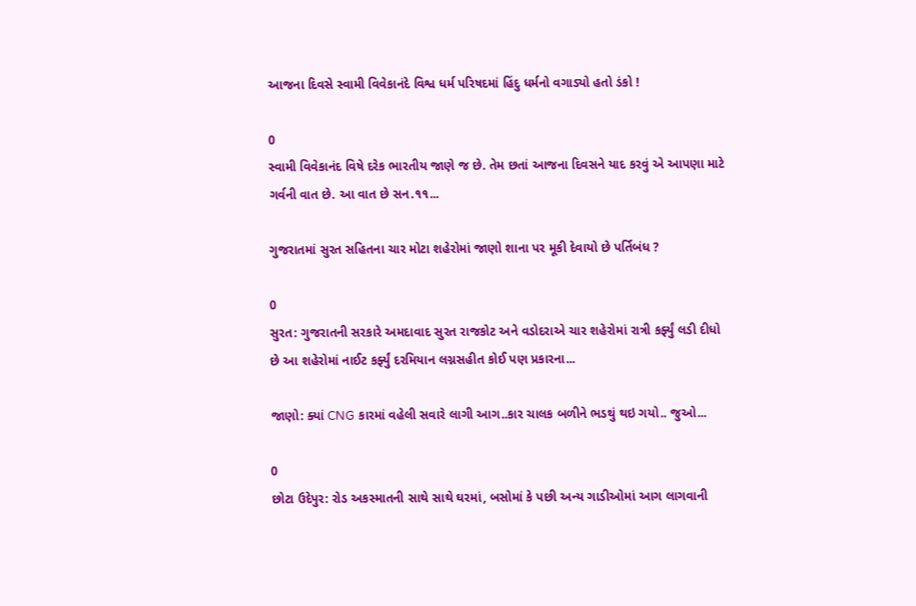આજના દિવસે સ્વામી વિવેકાનંદે વિશ્વ ધર્મ પરિષદમાં હિંદુ ધર્મનો વગાડ્યો હતો ડંકો !

0
સ્વામી વિવેકાનંદ વિષે દરેક ભારતીય જાણે જ છે. તેમ છતાં આજના દિવસને યાદ કરવું એ આપણા માટે ગર્વની વાત છે. આ વાત છે સન.૧૧...

ગુજરાતમાં સુરત સહિતના ચાર મોટા શહેરોમાં જાણો શાના પર મૂકી દેવાયો છે પર્તિબંધ ?

0
સુરત: ગુજરાતની સરકારે અમદાવાદ સુરત રાજકોટ અને વડોદરાએ ચાર શહેરોમાં રાત્રી કર્ફ્યું લડી દીધો છે આ શહેરોમાં નાઈટ કર્ફ્યું દરમિયાન લગ્નસહીત કોઈ પણ પ્રકારના...

જાણો: ક્યાં CNG કારમાં વહેલી સવારે લાગી આગ..કાર ચાલક બળીને ભડથું થઇ ગયો.. જુઓ...

0
છોટા ઉદેપુર: રોડ અકસ્માતની સાથે સાથે ઘરમાં, બસોમાં કે પછી અન્ય ગાડીઓમાં આગ લાગવાની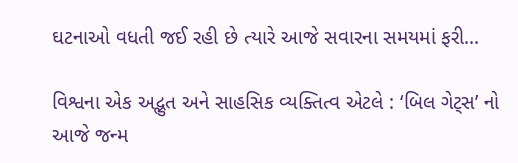ઘટનાઓ વધતી જઈ રહી છે ત્યારે આજે સવારના સમયમાં ફરી...

વિશ્વના એક અદ્ભુત અને સાહસિક વ્યક્તિત્વ એટલે : ‘બિલ ગેટ્સ’ નો આજે જન્મ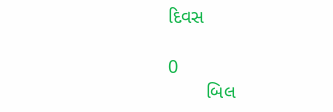દિવસ

0
       બિલ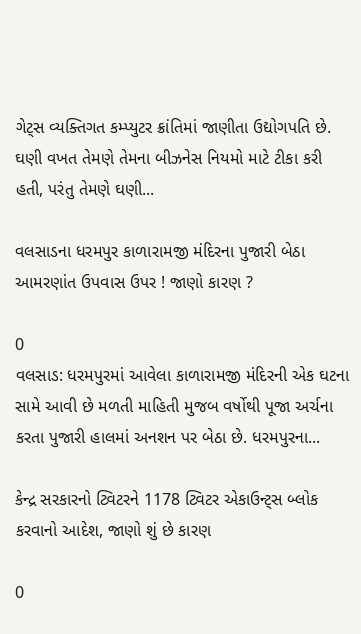ગેટ્સ વ્યક્તિગત કમ્પ્યુટર ક્રાંતિમાં જાણીતા ઉદ્યોગપતિ છે. ઘણી વખત તેમણે તેમના બીઝનેસ નિયમો માટે ટીકા કરી હતી, પરંતુ તેમણે ઘણી...

વલસાડના ધરમપુર કાળારામજી મંદિરના પુજારી બેઠા આમરણાંત ઉપવાસ ઉપર ! જાણો કારણ ?

0
વલસાડ: ધરમપુરમાં આવેલા કાળારામજી મંદિરની એક ઘટના સામે આવી છે મળતી માહિતી મુજબ વર્ષોથી પૂજા અર્ચના કરતા પુજારી હાલમાં અનશન પર બેઠા છે. ધરમપુરના...

કેન્દ્ર સરકારનો ટ્વિટરને 1178 ટ્વિટર એકાઉન્ટ્સ બ્લોક કરવાનો આદેશ, જાણો શું છે કારણ

0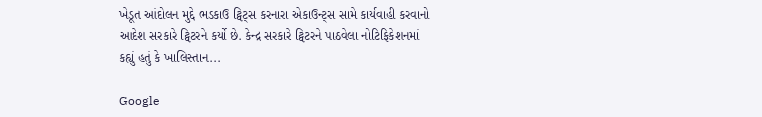ખેડૂત આંદોલન મુદ્દે ભડકાઉ ટ્વિટ્સ કરનારા એકાઉન્ટ્સ સામે કાર્યવાહી કરવાનો આદેશ સરકારે ટ્વિટરને કર્યો છે. કેન્દ્ર સરકારે ટ્વિટરને પાઠવેલા નોટિફિકેશનમાં કહ્યું હતું કે ખાલિસ્તાન...

Google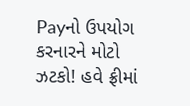Payનો ઉપયોગ કરનારને મોટો ઝટકો! હવે ફ્રીમાં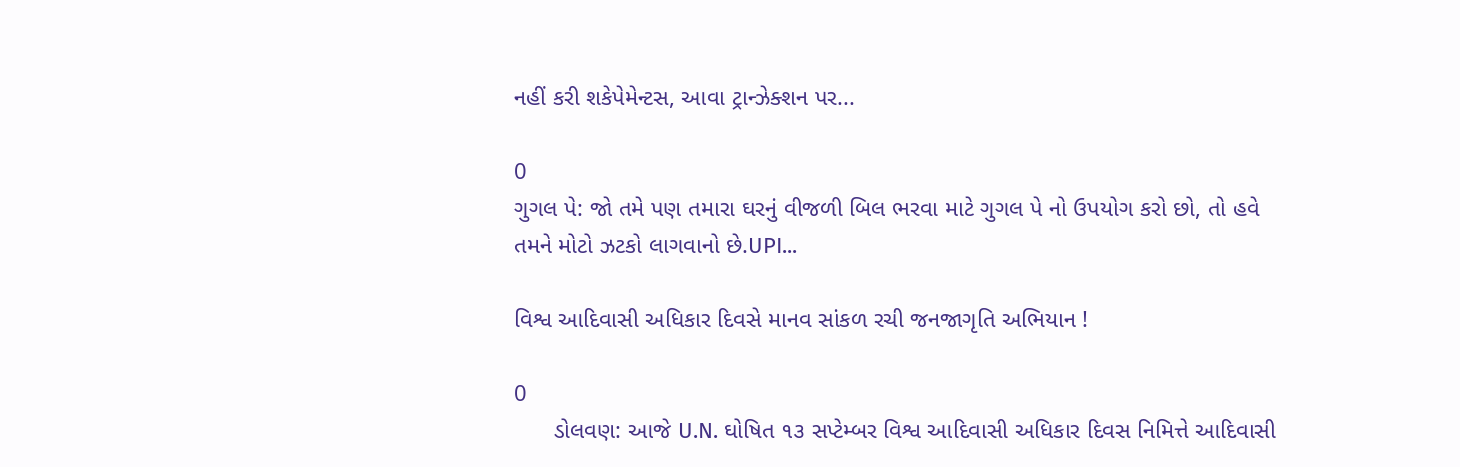નહીં કરી શકેપેમેન્ટસ, આવા ટ્રાન્ઝેક્શન પર...

0
ગુગલ પે: જો તમે પણ તમારા ઘરનું વીજળી બિલ ભરવા માટે ગુગલ પે નો ઉપયોગ કરો છો, તો હવે તમને મોટો ઝટકો લાગવાનો છે.UPI...

વિશ્વ આદિવાસી અધિકાર દિવસે માનવ સાંકળ રચી જનજાગૃતિ અભિયાન !

0
      ડોલવણ: આજે U.N. ઘોષિત ૧૩ સપ્ટેમ્બર વિશ્વ આદિવાસી અધિકાર દિવસ નિમિત્તે આદિવાસી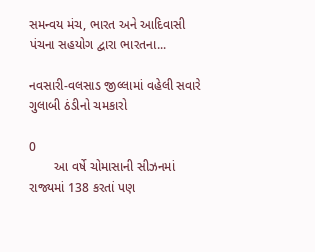સમન્વય મંચ, ભારત અને આદિવાસી પંચના સહયોગ દ્વારા ભારતના...

નવસારી-વલસાડ જીલ્લામાં વહેલી સવારે ગુલાબી ઠંડીનો ચમકારો

0
       આ વર્ષે ચોમાસાની સીઝનમાં રાજ્યમાં 138 કરતાં પણ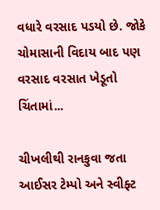વધારે વરસાદ પડયો છે. જોકે ચોમાસાની વિદાય બાદ પણ વરસાદ વરસાત ખેડૂતો ચિંતામાં...

ચીખલીથી રાનકુવા જતા આઈસર ટેમ્પો અને સ્વીફ્ટ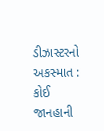ડીઝાસ્ટરનો અકસ્માત : કોઈ જાનહાની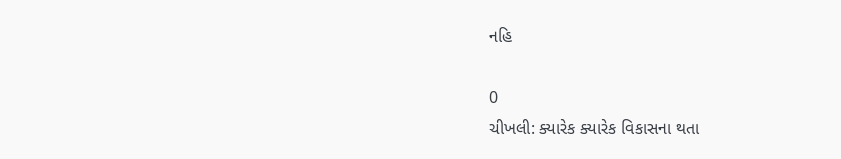નહિ

0
ચીખલી: ક્યારેક ક્યારેક વિકાસના થતા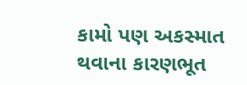કામો પણ અકસ્માત થવાના કારણભૂત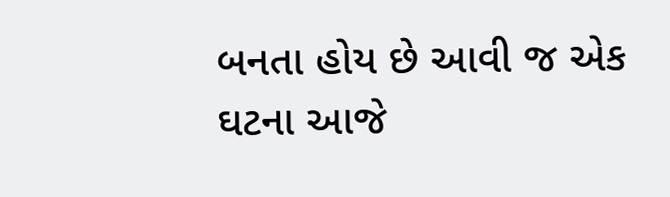બનતા હોય છે આવી જ એક ઘટના આજે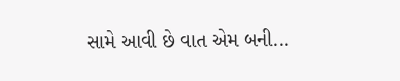સામે આવી છે વાત એમ બની...